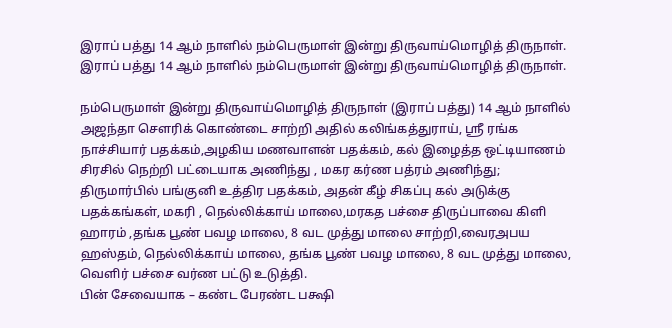இராப் பத்து 14 ஆம் நாளில் நம்பெருமாள் இன்று திருவாய்மொழித் திருநாள்.
இராப் பத்து 14 ஆம் நாளில் நம்பெருமாள் இன்று திருவாய்மொழித் திருநாள்.

நம்பெருமாள் இன்று திருவாய்மொழித் திருநாள் (இராப் பத்து) 14 ஆம் நாளில் அஜந்தா சௌரிக் கொண்டை சாற்றி அதில் கலிங்கத்துராய், ஸ்ரீ ரங்க நாச்சியார் பதக்கம்,அழகிய மணவாளன் பதக்கம், கல் இழைத்த ஒட்டியாணம் சிரசில் நெற்றி பட்டையாக அணிந்து , மகர கர்ண பத்ரம் அணிந்து; திருமார்பில் பங்குனி உத்திர பதக்கம், அதன் கீழ் சிகப்பு கல் அடுக்கு பதக்கங்கள், மகரி , நெல்லிக்காய் மாலை,மரகத பச்சை திருப்பாவை கிளி ஹாரம் ,தங்க பூண் பவழ மாலை, 8 வட முத்து மாலை சாற்றி,வைரஅபய ஹஸ்தம், நெல்லிக்காய் மாலை, தங்க பூண் பவழ மாலை, 8 வட முத்து மாலை, வெளிர் பச்சை வர்ண பட்டு உடுத்தி.
பின் சேவையாக – கண்ட பேரண்ட பக்ஷி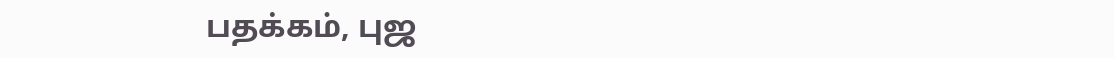பதக்கம், புஜ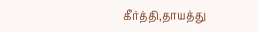கீர்த்தி,தாயத்து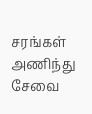சரங்கள் அணிந்து சேவை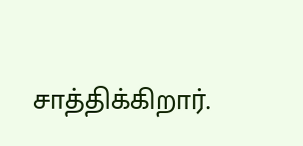சாத்திக்கிறார்.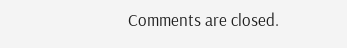Comments are closed.